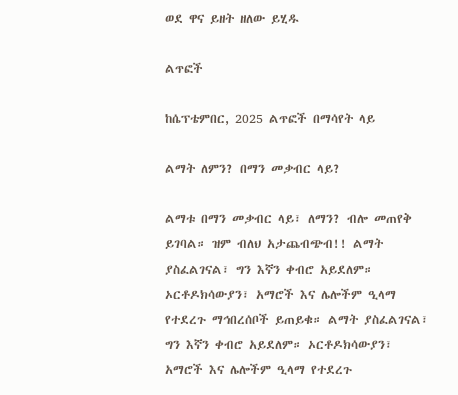ወደ ዋና ይዘት ዘለው ይሂዱ

ልጥፎች

ከሴፕቴምበር, 2025 ልጥፎች በማሳየት ላይ

ልማት ለምን? በማን መቃብር ላይ?

ልማቱ በማን መቃብር ላይ፣ ለማን? ብሎ መጠየቅ ይገባል። ዝም ብለህ አታጨብጭብ!! ልማት ያስፈልገናል፣ ግን እኛን ቀብሮ አይደለም። ኦርቶዶክሳውያን፣ አማሮች እና ሌሎችም ዒላማ የተደረጉ ማኅበረሰቦች ይጠይቁ። ልማት ያስፈልገናል፣ ግን እኛን ቀብሮ አይደለም። ኦርቶዶክሳውያን፣ አማሮች እና ሌሎችም ዒላማ የተደረጉ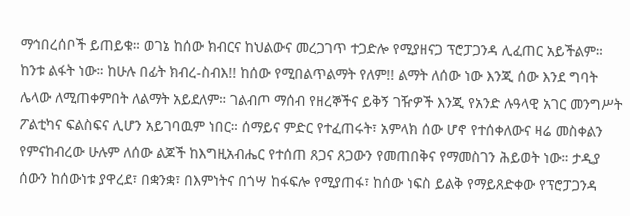ማኅበረሰቦች ይጠይቁ። ወገኔ ከሰው ክብርና ከህልውና መረጋገጥ ተጋድሎ የሚያዘናጋ ፕሮፓጋንዳ ሊፈጠር አይችልም። ከንቱ ልፋት ነው። ከሁሉ በፊት ክብረ-ስብእ!! ከሰው የሚበልጥልማት የለም!! ልማት ለሰው ነው እንጂ ሰው እንደ ግባት ሌላው ለሚጠቀምበት ለልማት አይደለም። ገልብጦ ማሰብ የዘረኞችና ይቅኝ ገዥዎች እንጂ የአንድ ሉዓላዊ አገር መንግሥት ፖልቲካና ፍልስፍና ሊሆን አይገባዉም ነበር። ሰማይና ምድር የተፈጠሩት፣ አምላክ ሰው ሆኖ የተሰቀለውና ዛሬ መስቀልን የምናከብረው ሁሉም ለሰው ልጆች ከእግዚአብሔር የተሰጠ ጸጋና ጸጋውን የመጠበቅና የማመስገን ሕይወት ነው። ታዲያ ሰውን ከሰውነቱ ያዋረደ፣ በቋንቋ፣ በእምነትና በጎሣ ከፋፍሎ የሚያጠፋ፣ ከሰው ነፍስ ይልቅ የማይጸድቀው የፕሮፓጋንዳ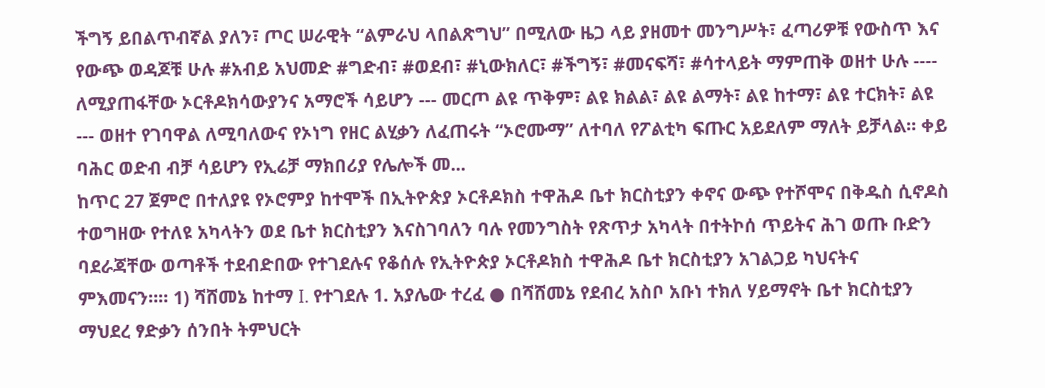ችግኝ ይበልጥብኛል ያለን፣ ጦር ሠራዊት “ልምራህ ላበልጽግህ” በሚለው ዜጋ ላይ ያዘመተ መንግሥት፣ ፈጣሪዎቹ የውስጥ እና የውጭ ወዳጆቹ ሁሉ #አብይ አህመድ #ግድብ፣ #ወደብ፣ #ኒውክለር፣ #ችግኝ፣ #መናፍሻ፣ #ሳተላይት ማምጠቅ ወዘተ ሁሉ ---- ለሚያጠፋቸው ኦርቶዶክሳውያንና አማሮች ሳይሆን --- መርጦ ልዩ ጥቅም፣ ልዩ ክልል፣ ልዩ ልማት፣ ልዩ ከተማ፣ ልዩ ተርክት፣ ልዩ --- ወዘተ የገባዋል ለሚባለውና የኦነግ የዘር ልሂቃን ለፈጠሩት “ኦሮሙማ” ለተባለ የፖልቲካ ፍጡር አይደለም ማለት ይቻላል። ቀይ ባሕር ወድብ ብቻ ሳይሆን የኢሬቻ ማክበሪያ የሌሎች መ...
ከጥር 27 ጀምሮ በተለያዩ የኦሮምያ ከተሞች በኢትዮጵያ ኦርቶዶክስ ተዋሕዶ ቤተ ክርስቲያን ቀኖና ውጭ የተሾሞና በቅዱስ ሲኖዶስ ተወግዘው የተለዩ አካላትን ወደ ቤተ ክርስቲያን እናስገባለን ባሉ የመንግስት የጽጥታ አካላት በተትኮሰ ጥይትና ሕገ ወጡ ቡድን ባደራጃቸው ወጣቶች ተደብድበው የተገደሉና የቆሰሉ የኢትዮጵያ ኦርቶዶክስ ተዋሕዶ ቤተ ክርስቲያን አገልጋይ ካህናትና ምእመናን።። 1) ሻሸመኔ ከተማ I. የተገደሉ 1. አያሌው ተረፈ ● በሻሸመኔ የደብረ አስቦ አቡነ ተክለ ሃይማኖት ቤተ ክርስቲያን ማህደረ ፃድቃን ሰንበት ትምህርት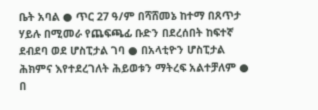ቤት አባል ● ጥር 27 ዓ/ም በሻሸመኔ ከተማ በጸጥታ ሃይሉ በሚመራ የጨፍጫፊ ቡድን በደረሰበት ከፍተኛ ደብደባ ወደ ሆስፒታል ገባ ● በአላቲዮን ሆስፒታል ሕክምና እየተደረገለት ሕይወቱን ማትረፍ አልተቻለም ● በ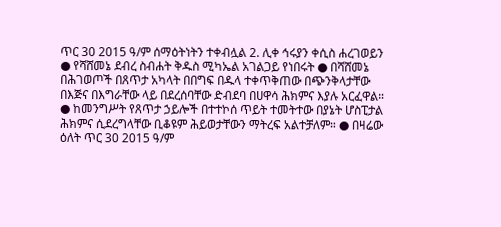ጥር 30 2015 ዓ/ም ሰማዕትነትን ተቀብሏል 2. ሊቀ ኅሩያን ቀሲስ ሐረገወይን ● የሻሸመኔ ደብረ ስብሐት ቅዱስ ሚካኤል አገልጋይ የነበሩት ● በሻሸመኔ በሕገወጦች በጸጥታ አካላት በበግፍ በዱላ ተቀጥቅጠው በጭንቅላታቸው በእጅና በእግራቸው ላይ በደረሰባቸው ድብደባ በሀዋሳ ሕክምና እያሉ አርፈዋል። ● ከመንግሥት የጸጥታ ኃይሎች በተተኮሰ ጥይት ተመትተው በያኔት ሆስፒታል ሕክምና ሲደረግላቸው ቢቆዩም ሕይወታቸውን ማትረፍ አልተቻለም። ● በዛሬው ዕለት ጥር 30 2015 ዓ/ም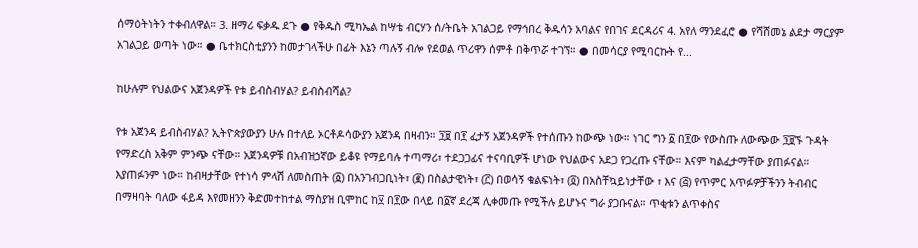ሰማዕትነትን ተቀብለዋል። 3. ዘማሪ ፍቃዱ ደጉ ● የቅዱስ ሚካኤል ከሣቴ ብርሃን ሰ/ትቤት አገልጋይ የማኅበረ ቅዱሳን አባልና የበገና ደርዳሪና 4. አየለ ማንደፈሮ ● የሻሸመኔ ልደታ ማርያም አገልጋይ ወጣት ነው። ● ቤተክርስቲያንን ከመታገላችሁ በፊት እኔን ጣሉኝ ብሎ የደወል ጥሪዋን ሰምቶ በቅጥሯ ተገኘ። ● በመሳርያ የሚባርኩት የ...

ከሁሉም የህልውና አጀንዳዎች የቱ ይብስብሃል? ይብስብሻል?

የቱ አጀንዳ ይብስብሃል? ኢትዮጵያውያን ሁሉ በተለይ ኦርቶዶሳውያን አጀንዳ በዛብን። ፺፱ በ፻ ፈታኝ አጀንዳዎች የተሰጡን ከውጭ ነው። ነገር ግን ፩ በ፻ው የውስጡ ለውጭው ፺፱ኙ ጉዳት የማድረስ አቅም ምንጭ ናቸው። አጀንዳዎቹ በአብዝኃኛው ይቆዩ የማይባሉ ተጣማሪ፣ ተደጋጋፊና ተናባቢዎች ሆነው የህልውና አደጋ የጋረጡ ናቸው። እናም ካልፈታማቸው ያጠፉናል። እያጠፉንም ነው። ከብዛታቸው የተነሳ ምላሽ ለመስጠት (፩) በአንገብጋቢነት፣ (፪) በስልታዊነት፣ (፫) በወሳኝ ቁልፍነት፣ (፬) በአስቸኳይነታቸው ፣ እና (፭) የጥምር አጥፉዎቻችንን ትብብር በማዛባት ባለው ፋይዳ እየመዘንን ቅድመተከተል ማስያዝ ቢሞከር ከ፶ በ፻ው በላይ በ፩ኛ ደረጃ ሊቀመጡ የሚችሉ ይሆኑና ግራ ያጋቡናል። ጥቂቱን ልጥቀስና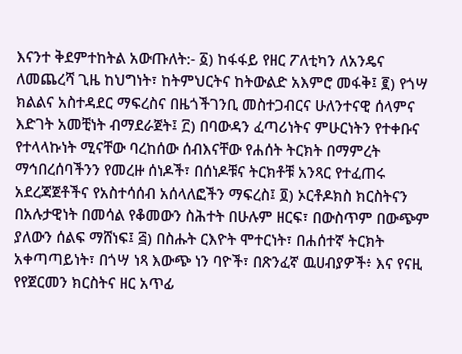እናንተ ቅደምተከትል አውጡለት:- ፩) ከፋፋይ የዘር ፖለቲካን ለአንዴና ለመጨረሻ ጊዜ ከህግነት፣ ከትምህርትና ከትውልድ አእምሮ መፋቅ፤ ፪) የጎሣ ክልልና አስተዳደር ማፍረስና በዜጎችገንቢ መስተጋብርና ሁለንተናዊ ሰላምና እድገት አመቺነት ብማደራጀት፤ ፫) በባውዳን ፈጣሪነትና ምሁርነትን የተቀቡና የተላላኩነት ሚናቸው ባረከሰው ሰብእናቸው የሐሰት ትርክት በማምረት ማኅበረሰባችንን የመረዙ ሰነዶች፣ በሰነዶቹና ትርክቶቹ አንጻር የተፈጠሩ አደረጃጀቶችና የአስተሳሰብ አሰላለፎችን ማፍረስ፤ ፬) ኦርቶዶክስ ክርስትናን በአሉታዊነት በመሳል የቆመውን ስሕተት በሁሉም ዘርፍ፣ በውስጥም በውጭም ያለውን ሰልፍ ማሸነፍ፤ ፭) በስሑት ርእዮት ሞተርነት፣ በሐሰተኛ ትርክት አቀጣጣይነት፣ በጎሣ ነጻ እውጭ ነን ባዮች፣ በጽንፈኛ ዉሀብያዎች፥ እና የናዚ የየጀርመን ክርስትና ዘር አጥፊ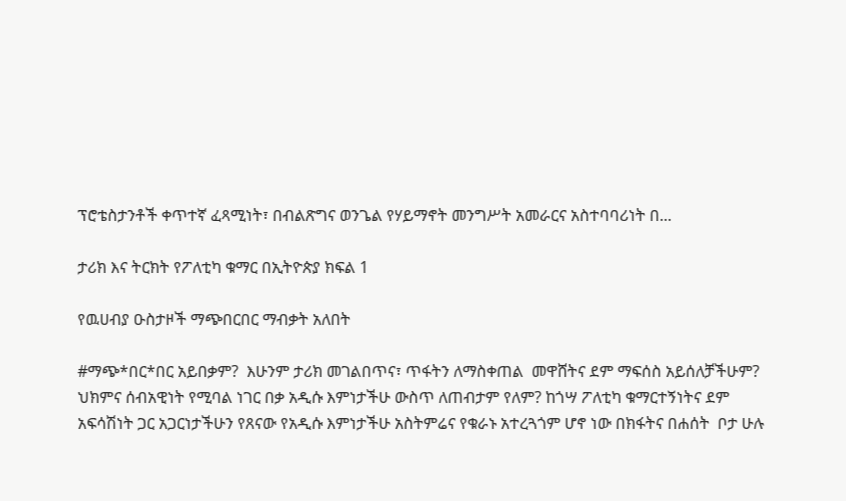ፕሮቴስታንቶች ቀጥተኛ ፈጻሚነት፣ በብልጽግና ወንጌል የሃይማኖት መንግሥት አመራርና አስተባባሪነት በ...

ታሪክ እና ትርክት የፖለቲካ ቁማር በኢትዮጵያ ክፍል 1

የዉሀብያ ዑስታዞች ማጭበርበር ማብቃት አለበት

#ማጭ*በር*በር አይበቃም?  እሁንም ታሪክ መገልበጥና፣ ጥፋትን ለማስቀጠል  መዋሸትና ደም ማፍሰስ አይሰለቻችሁም? ህክምና ሰብአዊነት የሚባል ነገር በቃ አዲሱ እምነታችሁ ውስጥ ለጠብታም የለም? ከጎሣ ፖለቲካ ቁማርተኝነትና ደም አፍሳሽነት ጋር አጋርነታችሁን የጸናው የአዲሱ እምነታችሁ አስትምሬና የቁራኑ አተረጓጎም ሆኖ ነው በክፋትና በሐሰት  ቦታ ሁሉ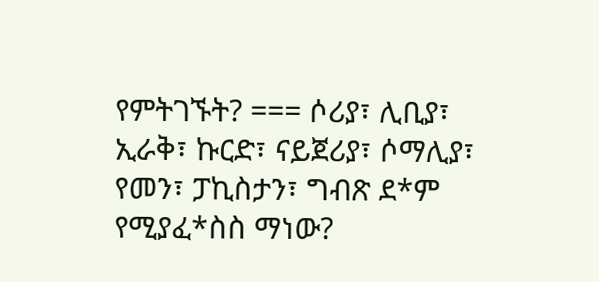የምትገኙት? === ሶሪያ፣ ሊቢያ፣ ኢራቅ፣ ኩርድ፣ ናይጀሪያ፣ ሶማሊያ፣ የመን፣ ፓኪስታን፣ ግብጽ ደ*ም የሚያፈ*ስስ ማነው?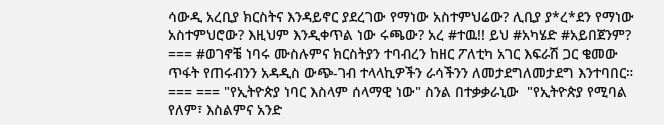ሳውዲ አረቢያ ክርስትና እንዳይኖር ያደረገው የማነው አስተምህሬው? ሊቢያ ያ*ረ*ደን የማነው አስተምህሮው? እዚህም እንዲቀጥል ነው ሩጫው? አረ #ተዉ!! ይህ #አካሄድ #አይበጀንም? === #ወገኖቼ ነባሩ ሙስሉምና ክርስትያን ተባብረን ከዘር ፖለቲካ አገር እፍራሽ ጋር ቄመው ጥፋት የጠሩብንን አዳዲስ ውጭ-ገብ ተላላኪዎችን ራሳችንን ለመታደግለመታደግ እንተባበር። === === "የኢትዮጵያ ነባር እስላም ሰላማዊ ነው" ስንል በተቃቃራኒው  "የኢትዮጵያ የሚባል የለም፣ እስልምና አንድ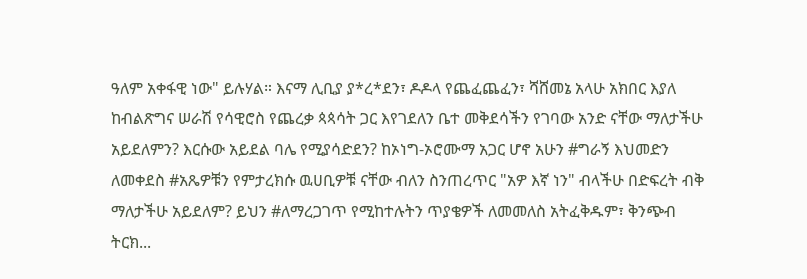ዓለም አቀፋዊ ነው" ይሉሃል። እናማ ሊቢያ ያ*ረ*ደን፣ ዶዶላ የጨፈጨፈን፣ ሻሸመኔ አላሁ አክበር እያለ ከብልጽግና ሠራሽ የሳዊሮስ የጨረቃ ጳጳሳት ጋር እየገደለን ቤተ መቅደሳችን የገባው አንድ ናቸው ማለታችሁ አይደለምን? እርሱው አይደል ባሌ የሚያሳድደን? ከኦነግ-ኦሮሙማ አጋር ሆኖ አሁን #ግራኝ እህመድን ለመቀደስ #አጼዎቹን የምታረክሱ ዉሀቢዎቹ ናቸው ብለን ስንጠረጥር "አዎ እኛ ነን" ብላችሁ በድፍረት ብቅ ማለታችሁ አይደለም? ይህን #ለማረጋገጥ የሚከተሉትን ጥያቄዎች ለመመለስ አትፈቅዱም፣ ቅንጭብ ትርክ...